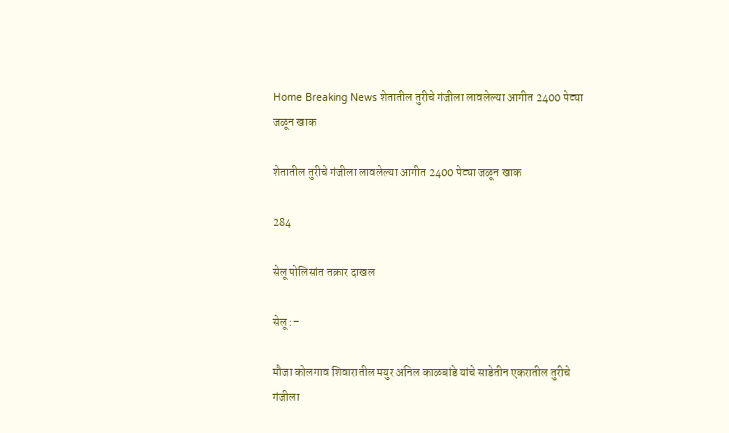Home Breaking News शेतातील तुरीचे गंजीला लावलेल्या आगीत 2400 पेट्या जळून खाक

शेतातील तुरीचे गंजीला लावलेल्या आगीत 2400 पेट्या जळून खाक

284

सेलू पोलिसांत तक्रार दाखल

सेलू :–

मौजा कोलगाव शिवारातील मयुर अनिल काळबांडे यांचे साडेतीन एकरातील तुरीचे गंजीला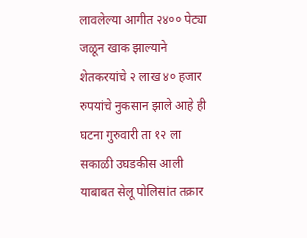लावलेल्या आगीत २४०० पेट्या जळून खाक झाल्याने शेतकरयांचे २ लाख ४० हजार रुपयांचे नुकसान झाले आहे ही घटना गुरुवारी ता १२ ला सकाळी उघडकीस आली याबाबत सेलू पोलिसांत तक्रार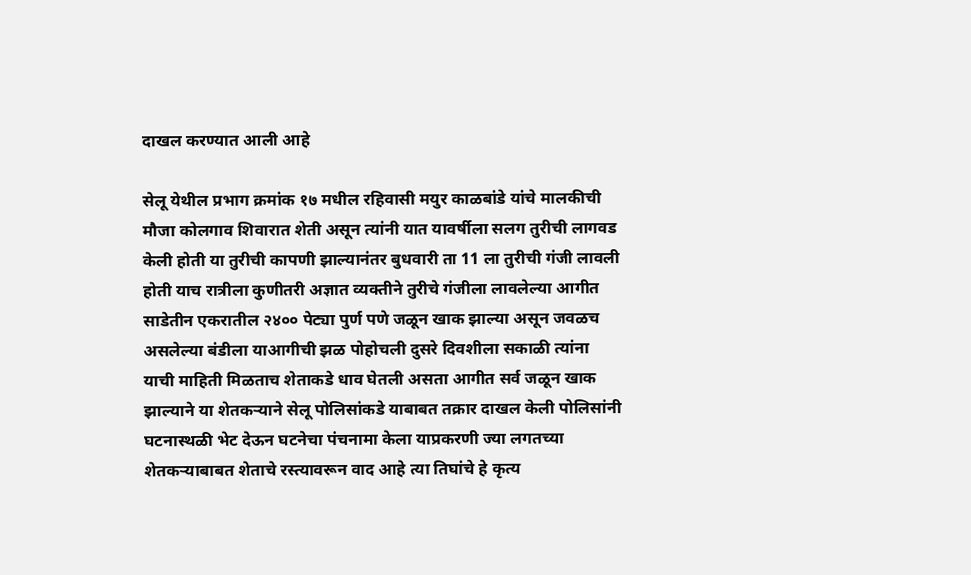दाखल करण्यात आली आहे

सेलू येथील प्रभाग क्रमांक १७ मधील रहिवासी मयुर काळबांडे यांचे मालकीची मौजा कोलगाव शिवारात शेती असून त्यांनी यात यावर्षीला सलग तुरीची लागवड केली होती या तुरीची कापणी झाल्यानंतर बुधवारी ता 11 ला तुरीची गंजी लावली होती याच रात्रीला कुणीतरी अज्ञात व्यक्तीने तुरीचे गंजीला लावलेल्या आगीत साडेतीन एकरातील २४०० पेट्या पुर्ण पणे जळून खाक झाल्या असून जवळच असलेल्या बंडीला याआगीची झळ पोहोचली दुसरे दिवशीला सकाळी त्यांना याची माहिती मिळताच शेताकडे धाव घेतली असता आगीत सर्व जळून खाक झाल्याने या शेतकऱ्याने सेलू पोलिसांकडे याबाबत तक्रार दाखल केली पोलिसांनी घटनास्थळी भेट देऊन घटनेचा पंचनामा केला याप्रकरणी ज्या लगतच्या शेतकऱ्याबाबत शेताचे रस्त्यावरून वाद आहे त्या तिघांचे हे कृत्य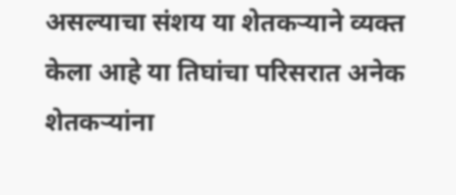असल्याचा संशय या शेतकऱ्याने व्यक्त केला आहे या तिघांचा परिसरात अनेक शेतकऱ्यांना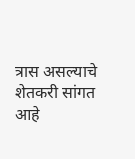त्रास असल्याचे शेतकरी सांगत आहे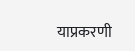याप्रकरणी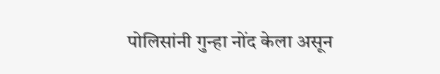पोलिसांनी गुन्हा नोंद केला असून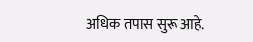अधिक तपास सुरू आहे.